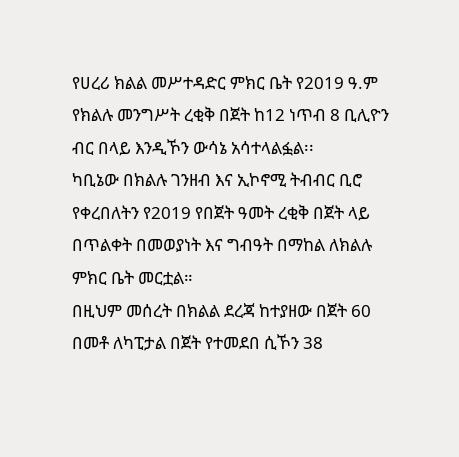የሀረሪ ክልል መሥተዳድር ምክር ቤት የ2019 ዓ.ም የክልሉ መንግሥት ረቂቅ በጀት ከ12 ነጥብ 8 ቢሊዮን ብር በላይ እንዲኾን ውሳኔ አሳተላልፏል፡፡
ካቢኔው በክልሉ ገንዘብ እና ኢኮኖሚ ትብብር ቢሮ የቀረበለትን የ2019 የበጀት ዓመት ረቂቅ በጀት ላይ በጥልቀት በመወያነት እና ግብዓት በማከል ለክልሉ ምክር ቤት መርቷል።
በዚህም መሰረት በክልል ደረጃ ከተያዘው በጀት 60 በመቶ ለካፒታል በጀት የተመደበ ሲኾን 38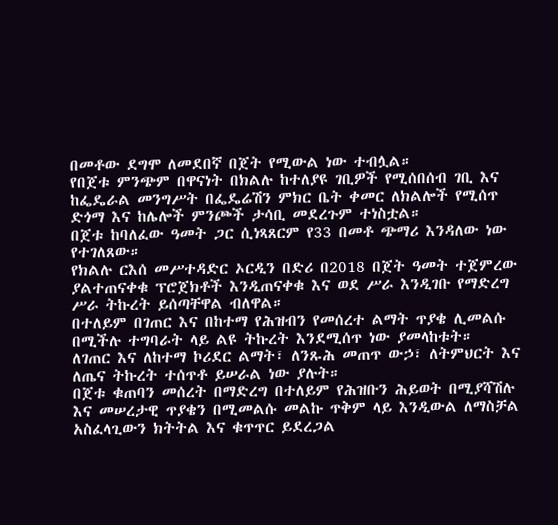በመቶው ደግሞ ለመደበኛ በጀት የሚውል ነው ተብሏል።
የበጀቱ ምንጭም በዋናነት በክልሉ ከተለያዩ ገቢዎች የሚሰበሰብ ገቢ እና ከፌዴራል መንግሥት በፌዴሬሽን ምክር ቤት ቀመር ለክልሎች የሚሰጥ ድጎማ እና ከሌሎች ምንጮች ታሳቢ መደረጉም ተነስቷል።
በጀቱ ከባለፈው ዓመት ጋር ሲነጻጸርም የ33 በመቶ ጭማሪ እንዳለው ነው የተገለጸው።
የክልሉ ርእሰ መሥተዳድር ኦርዲን በድሪ በ2018 በጀት ዓመት ተጀምረው ያልተጠናቀቁ ፕሮጀክቶች እንዲጠናቀቁ እና ወደ ሥራ እንዲገቡ የማድረግ ሥራ ትኩረት ይሰጣቸዋል ብለዋል።
በተለይም በገጠር እና በከተማ የሕዝብን የመሰረተ ልማት ጥያቄ ሊመልሱ በሚችሉ ተግባራት ላይ ልዩ ትኩረት እንደሚሰጥ ነው ያመላከቱት።
ለገጠር እና ለከተማ ኮሪደር ልማት፣ ለንጹሕ መጠጥ ውኃ፣ ለትምህርት እና ለጤና ትኩረት ተሰጥቶ ይሠራል ነው ያሉት።
በጀቱ ቁጠባን መሰረት በማድረግ በተለይም የሕዝቡን ሕይወት በሚያሻሽሉ እና መሠረታዊ ጥያቄን በሚመልሱ መልኩ ጥቅም ላይ እንዲውል ለማስቻል አስፈላጊውን ክትትል እና ቁጥጥር ይደረጋል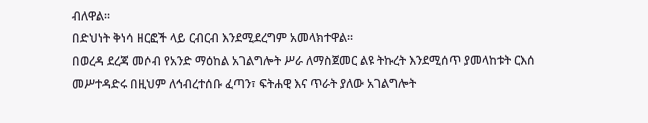ብለዋል።
በድህነት ቅነሳ ዘርፎች ላይ ርብርብ እንደሚደረግም አመላክተዋል።
በወረዳ ደረጃ መሶብ የአንድ ማዕከል አገልግሎት ሥራ ለማስጀመር ልዩ ትኩረት እንደሚሰጥ ያመላከቱት ርእሰ መሥተዳድሩ በዚህም ለኅብረተሰቡ ፈጣን፣ ፍትሐዊ እና ጥራት ያለው አገልግሎት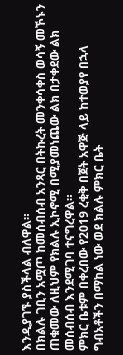እንዲያገኙ ያስችላል ብለዋል።
በክልሉ ገቢን አሟጦ ከመሰብሰብ አንጻር በትኩረት መንቀሳቀስ ወሳኝ መኾኑን ጠቁመው ለዚህም የክልሉ ኢኮኖሚ በሚያመነጨው ልክ በታቀደው ልክ መሰብሰብ እንደሚገባ ተናግረዋል።
ምክር ቤቱም በቀረበው የ2019 ረቂቅ በጀት አዋጅ ላይ ከተወያየ በኋላ ግብአቶችን በማከል ነው ወደ ክልሉ ምክር ቤት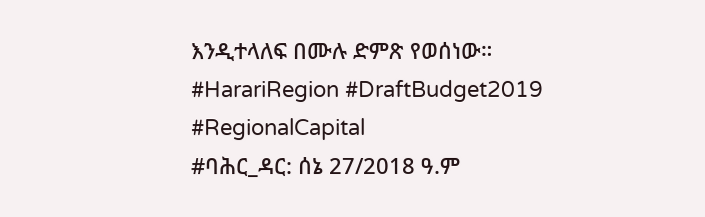እንዲተላለፍ በሙሉ ድምጽ የወሰነው።
#HarariRegion #DraftBudget2019 #RegionalCapital
#ባሕር_ዳር: ሰኔ 27/2018 ዓ.ም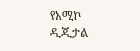የአሚኮ ዲጂታል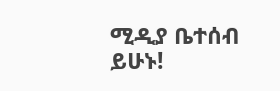ሚዲያ ቤተሰብ ይሁኑ!